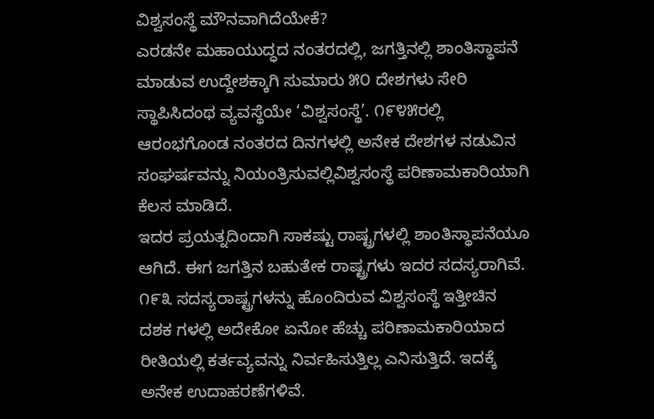ವಿಶ್ವಸಂಸ್ಥೆ ಮೌನವಾಗಿದೆಯೇಕೆ?
ಎರಡನೇ ಮಹಾಯುದ್ಧದ ನಂತರದಲ್ಲಿ, ಜಗತ್ತಿನಲ್ಲಿ ಶಾಂತಿಸ್ಥಾಪನೆ ಮಾಡುವ ಉದ್ದೇಶಕ್ಕಾಗಿ ಸುಮಾರು ೫೦ ದೇಶಗಳು ಸೇರಿ ಸ್ಥಾಪಿಸಿದಂಥ ವ್ಯವಸ್ಥೆಯೇ ‘ವಿಶ್ವಸಂಸ್ಥೆ’. ೧೯೪೫ರಲ್ಲಿ ಆರಂಭಗೊಂಡ ನಂತರದ ದಿನಗಳಲ್ಲಿ ಅನೇಕ ದೇಶಗಳ ನಡುವಿನ ಸಂಘರ್ಷವನ್ನು ನಿಯಂತ್ರಿಸುವಲ್ಲಿವಿಶ್ವಸಂಸ್ಥೆ ಪರಿಣಾಮಕಾರಿಯಾಗಿ ಕೆಲಸ ಮಾಡಿದೆ.
ಇದರ ಪ್ರಯತ್ನದಿಂದಾಗಿ ಸಾಕಷ್ಟು ರಾಷ್ಟ್ರಗಳಲ್ಲಿ ಶಾಂತಿಸ್ಥಾಪನೆಯೂ ಆಗಿದೆ. ಈಗ ಜಗತ್ತಿನ ಬಹುತೇಕ ರಾಷ್ಟ್ರಗಳು ಇದರ ಸದಸ್ಯರಾಗಿವೆ. ೧೯೩ ಸದಸ್ಯರಾಷ್ಟ್ರಗಳನ್ನು ಹೊಂದಿರುವ ವಿಶ್ವಸಂಸ್ಥೆ ಇತ್ತೀಚಿನ ದಶಕ ಗಳಲ್ಲಿ ಅದೇಕೋ ಏನೋ ಹೆಚ್ಚು ಪರಿಣಾಮಕಾರಿಯಾದ ರೀತಿಯಲ್ಲಿ ಕರ್ತವ್ಯವನ್ನು ನಿರ್ವಹಿಸುತ್ತಿಲ್ಲ ಎನಿಸುತ್ತಿದೆ. ಇದಕ್ಕೆ ಅನೇಕ ಉದಾಹರಣೆಗಳಿವೆ.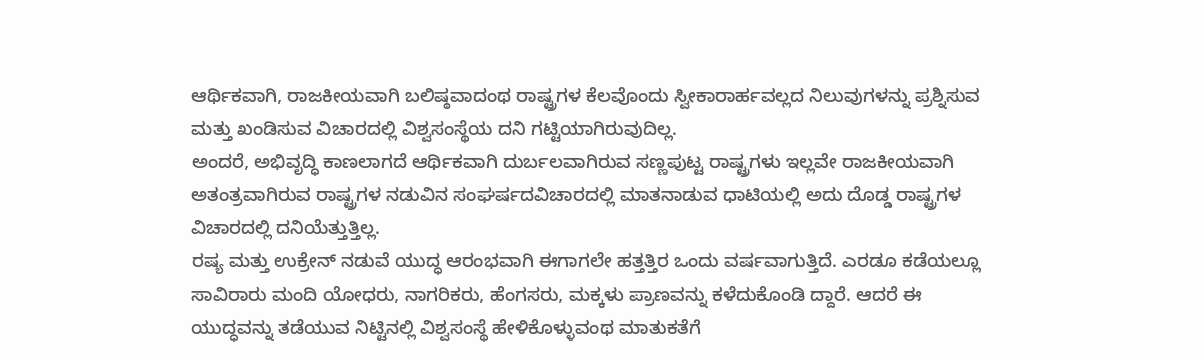ಆರ್ಥಿಕವಾಗಿ, ರಾಜಕೀಯವಾಗಿ ಬಲಿಷ್ಠವಾದಂಥ ರಾಷ್ಟ್ರಗಳ ಕೆಲವೊಂದು ಸ್ವೀಕಾರಾರ್ಹವಲ್ಲದ ನಿಲುವುಗಳನ್ನು ಪ್ರಶ್ನಿಸುವ ಮತ್ತು ಖಂಡಿಸುವ ವಿಚಾರದಲ್ಲಿ ವಿಶ್ವಸಂಸ್ಥೆಯ ದನಿ ಗಟ್ಟಿಯಾಗಿರುವುದಿಲ್ಲ.
ಅಂದರೆ, ಅಭಿವೃದ್ಧಿ ಕಾಣಲಾಗದೆ ಆರ್ಥಿಕವಾಗಿ ದುರ್ಬಲವಾಗಿರುವ ಸಣ್ಣಪುಟ್ಟ ರಾಷ್ಟ್ರಗಳು ಇಲ್ಲವೇ ರಾಜಕೀಯವಾಗಿ ಅತಂತ್ರವಾಗಿರುವ ರಾಷ್ಟ್ರಗಳ ನಡುವಿನ ಸಂಘರ್ಷದವಿಚಾರದಲ್ಲಿ ಮಾತನಾಡುವ ಧಾಟಿಯಲ್ಲಿ ಅದು ದೊಡ್ಡ ರಾಷ್ಟ್ರಗಳ ವಿಚಾರದಲ್ಲಿ ದನಿಯೆತ್ತುತ್ತಿಲ್ಲ.
ರಷ್ಯ ಮತ್ತು ಉಕ್ರೇನ್ ನಡುವೆ ಯುದ್ಧ ಆರಂಭವಾಗಿ ಈಗಾಗಲೇ ಹತ್ತತ್ತಿರ ಒಂದು ವರ್ಷವಾಗುತ್ತಿದೆ. ಎರಡೂ ಕಡೆಯಲ್ಲೂ ಸಾವಿರಾರು ಮಂದಿ ಯೋಧರು, ನಾಗರಿಕರು, ಹೆಂಗಸರು, ಮಕ್ಕಳು ಪ್ರಾಣವನ್ನು ಕಳೆದುಕೊಂಡಿ ದ್ದಾರೆ. ಆದರೆ ಈ ಯುದ್ಧವನ್ನು ತಡೆಯುವ ನಿಟ್ಟಿನಲ್ಲಿ ವಿಶ್ವಸಂಸ್ಥೆ ಹೇಳಿಕೊಳ್ಳುವಂಥ ಮಾತುಕತೆಗೆ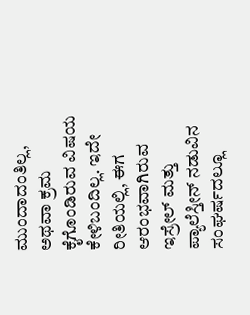ಮುಂದಾದಂತಿಲ್ಲ, ಅಥವಾ ಕ್ರಮ ಕೈಗೊಂಡಿರುವ ವಿಷಯ ಕೇಳಿಬಂದಿಲ್ಲ. ಇದೇ ರೀತಿಯಲ್ಲಿ, ಈಗ ಆರಂಭವಾಗಿರುವ ಇಸ್ರೇಲ್ ಮತ್ತು ಪ್ಯಾಲೆಸ್ತೀನ್ ನಡುವಿನ ಸಂಘರ್ಷದಲ್ಲೂ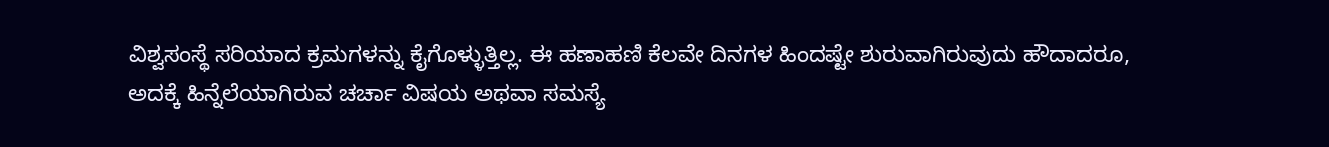ವಿಶ್ವಸಂಸ್ಥೆ ಸರಿಯಾದ ಕ್ರಮಗಳನ್ನು ಕೈಗೊಳ್ಳುತ್ತಿಲ್ಲ. ಈ ಹಣಾಹಣಿ ಕೆಲವೇ ದಿನಗಳ ಹಿಂದಷ್ಟೇ ಶುರುವಾಗಿರುವುದು ಹೌದಾದರೂ, ಅದಕ್ಕೆ ಹಿನ್ನೆಲೆಯಾಗಿರುವ ಚರ್ಚಾ ವಿಷಯ ಅಥವಾ ಸಮಸ್ಯೆ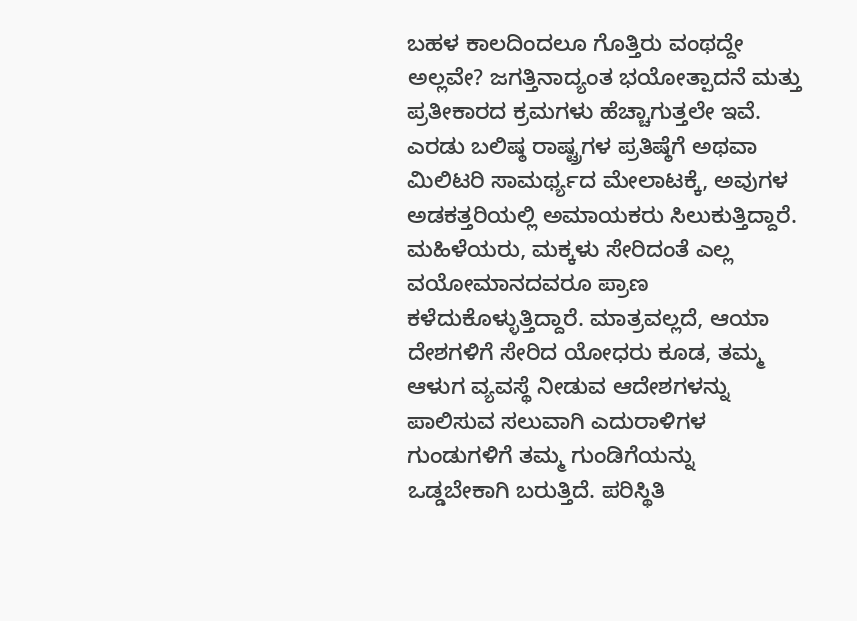ಬಹಳ ಕಾಲದಿಂದಲೂ ಗೊತ್ತಿರು ವಂಥದ್ದೇ ಅಲ್ಲವೇ? ಜಗತ್ತಿನಾದ್ಯಂತ ಭಯೋತ್ಪಾದನೆ ಮತ್ತು ಪ್ರತೀಕಾರದ ಕ್ರಮಗಳು ಹೆಚ್ಚಾಗುತ್ತಲೇ ಇವೆ.
ಎರಡು ಬಲಿಷ್ಠ ರಾಷ್ಟ್ರಗಳ ಪ್ರತಿಷ್ಠೆಗೆ ಅಥವಾ ಮಿಲಿಟರಿ ಸಾಮರ್ಥ್ಯದ ಮೇಲಾಟಕ್ಕೆ, ಅವುಗಳ ಅಡಕತ್ತರಿಯಲ್ಲಿ ಅಮಾಯಕರು ಸಿಲುಕುತ್ತಿದ್ದಾರೆ. ಮಹಿಳೆಯರು, ಮಕ್ಕಳು ಸೇರಿದಂತೆ ಎಲ್ಲ ವಯೋಮಾನದವರೂ ಪ್ರಾಣ ಕಳೆದುಕೊಳ್ಳುತ್ತಿದ್ದಾರೆ. ಮಾತ್ರವಲ್ಲದೆ, ಆಯಾ ದೇಶಗಳಿಗೆ ಸೇರಿದ ಯೋಧರು ಕೂಡ, ತಮ್ಮ ಆಳುಗ ವ್ಯವಸ್ಥೆ ನೀಡುವ ಆದೇಶಗಳನ್ನು ಪಾಲಿಸುವ ಸಲುವಾಗಿ ಎದುರಾಳಿಗಳ ಗುಂಡುಗಳಿಗೆ ತಮ್ಮ ಗುಂಡಿಗೆಯನ್ನು ಒಡ್ಡಬೇಕಾಗಿ ಬರುತ್ತಿದೆ. ಪರಿಸ್ಥಿತಿ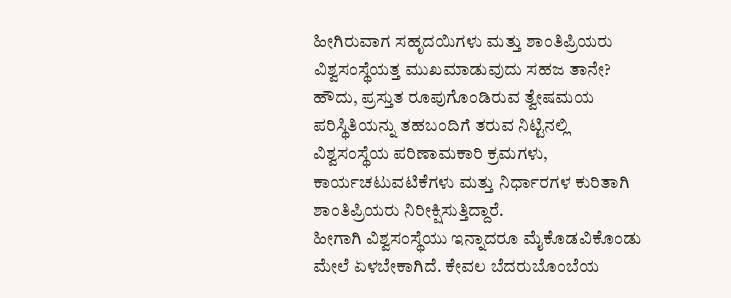ಹೀಗಿರುವಾಗ ಸಹೃದಯಿಗಳು ಮತ್ತು ಶಾಂತಿಪ್ರಿಯರು ವಿಶ್ವಸಂಸ್ಥೆಯತ್ತ ಮುಖಮಾಡುವುದು ಸಹಜ ತಾನೇ? ಹೌದು, ಪ್ರಸ್ತುತ ರೂಪುಗೊಂಡಿರುವ ತ್ವೇಷಮಯ ಪರಿಸ್ಥಿತಿಯನ್ನು ತಹಬಂದಿಗೆ ತರುವ ನಿಟ್ಟಿನಲ್ಲಿ ವಿಶ್ವಸಂಸ್ಥೆಯ ಪರಿಣಾಮಕಾರಿ ಕ್ರಮಗಳು, ಕಾರ್ಯಚಟುವಟಿಕೆಗಳು ಮತ್ತು ನಿರ್ಧಾರಗಳ ಕುರಿತಾಗಿ ಶಾಂತಿಪ್ರಿಯರು ನಿರೀಕ್ಷಿಸುತ್ತಿದ್ದಾರೆ.
ಹೀಗಾಗಿ ವಿಶ್ವಸಂಸ್ಥೆಯು ಇನ್ನಾದರೂ ಮೈಕೊಡವಿಕೊಂಡು ಮೇಲೆ ಏಳಬೇಕಾಗಿದೆ. ಕೇವಲ ಬೆದರುಬೊಂಬೆಯ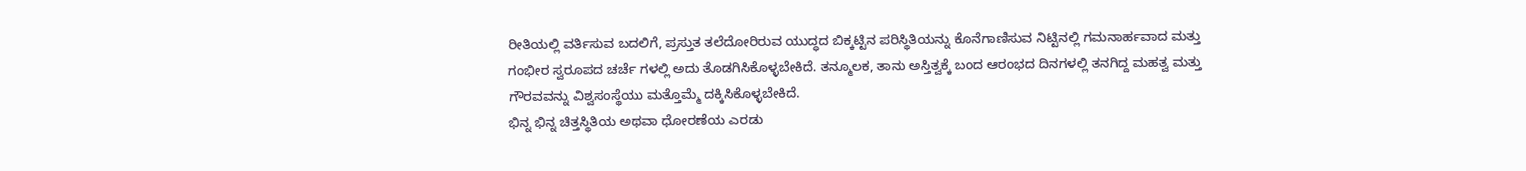ರೀತಿಯಲ್ಲಿ ವರ್ತಿಸುವ ಬದಲಿಗೆ, ಪ್ರಸ್ತುತ ತಲೆದೋರಿರುವ ಯುದ್ಧದ ಬಿಕ್ಕಟ್ಟಿನ ಪರಿಸ್ಥಿತಿಯನ್ನು ಕೊನೆಗಾಣಿಸುವ ನಿಟ್ಟಿನಲ್ಲಿ ಗಮನಾರ್ಹವಾದ ಮತ್ತು ಗಂಭೀರ ಸ್ವರೂಪದ ಚರ್ಚೆ ಗಳಲ್ಲಿ ಅದು ತೊಡಗಿಸಿಕೊಳ್ಳಬೇಕಿದೆ. ತನ್ಮೂಲಕ, ತಾನು ಅಸ್ತಿತ್ವಕ್ಕೆ ಬಂದ ಆರಂಭದ ದಿನಗಳಲ್ಲಿ ತನಗಿದ್ದ ಮಹತ್ವ ಮತ್ತು ಗೌರವವನ್ನು ವಿಶ್ವಸಂಸ್ಥೆಯು ಮತ್ತೊಮ್ಮೆ ದಕ್ಕಿಸಿಕೊಳ್ಳಬೇಕಿದೆ.
ಭಿನ್ನ ಭಿನ್ನ ಚಿತ್ತಸ್ಥಿತಿಯ ಅಥವಾ ಧೋರಣೆಯ ಎರಡು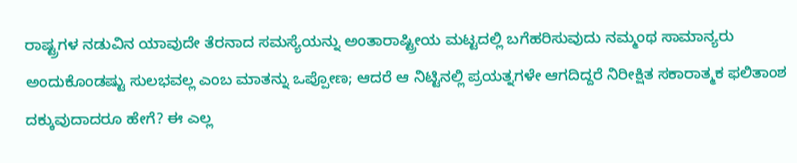ರಾಷ್ಟ್ರಗಳ ನಡುವಿನ ಯಾವುದೇ ತೆರನಾದ ಸಮಸ್ಯೆಯನ್ನು ಅಂತಾರಾಷ್ಟ್ರೀಯ ಮಟ್ಟದಲ್ಲಿ ಬಗೆಹರಿಸುವುದು ನಮ್ಮಂಥ ಸಾಮಾನ್ಯರು ಅಂದುಕೊಂಡಷ್ಟು ಸುಲಭವಲ್ಲ ಎಂಬ ಮಾತನ್ನು ಒಪ್ಪೋಣ; ಆದರೆ ಆ ನಿಟ್ಟಿನಲ್ಲಿ ಪ್ರಯತ್ನಗಳೇ ಆಗದಿದ್ದರೆ ನಿರೀಕ್ಷಿತ ಸಕಾರಾತ್ಮಕ ಫಲಿತಾಂಶ ದಕ್ಕುವುದಾದರೂ ಹೇಗೆ? ಈ ಎಲ್ಲ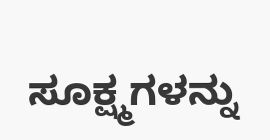ಸೂಕ್ಷ್ಮಗಳನ್ನು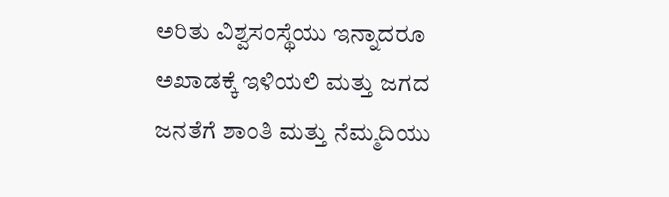ಅರಿತು ವಿಶ್ವಸಂಸ್ಥೆಯು ಇನ್ನಾದರೂ ಅಖಾಡಕ್ಕೆ ಇಳಿಯಲಿ ಮತ್ತು ಜಗದ ಜನತೆಗೆ ಶಾಂತಿ ಮತ್ತು ನೆಮ್ಮದಿಯು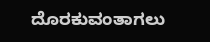ದೊರಕುವಂತಾಗಲು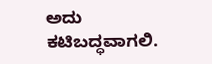ಅದು ಕಟಿಬದ್ಧವಾಗಲಿ.